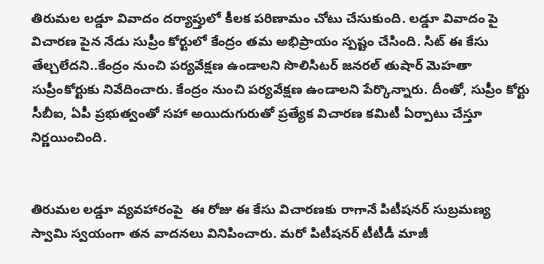తిరుమల లడ్డూ వివాదం దర్యాప్తులో కీలక పరిణామం చోటు చేసుకుంది. లడ్డూ వివాదం పై విచారణ పైన నేడు సుప్రీం కోర్టులో కేంద్రం తమ అభిప్రాయం స్పష్టం చేసింది. సిట్ ఈ కేసు తేల్చలేదని..కేంద్రం నుంచి పర్యవేక్షణ ఉండాలని సొలిసిటర్‌ జనరల్‌ తుషార్‌ మెహతా సుప్రీంకోర్టుకు నివేదించారు. కేంద్రం నుంచి పర్యవేక్షణ ఉండాలని పేర్కొన్నారు. దీంతో, సుప్రీం కోర్టు సీబీఐ, ఏపీ ప్రభుత్వంతో సహా అయిదుగురుతో ప్రత్యేక విచారణ కమిటీ ఏర్పాటు చేస్తూ నిర్ణయించింది.


తిరుమల లడ్డూ వ్యవహారంపై  ఈ రోజు ఈ కేసు విచారణకు రాగానే పిటీషనర్ సుబ్రమణ్య స్వామి స్వయంగా తన వాదనలు వినిపించారు. మరో పిటీషనర్ టీటీడీ మాజీ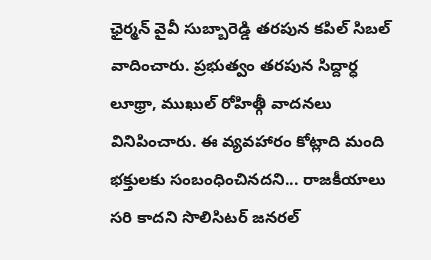ఛైర్మన్ వైవీ సుబ్బారెడ్డి తరపున కపిల్ సిబల్ వాదించారు. ప్రభుత్వం తరపున సిద్దార్ధ లూథ్రా, ముఖుల్ రోహిత్గీ వాదనలు వినిపించారు. ఈ వ్యవహారం కోట్లాది మంది భక్తులకు సంబంధించినదని... రాజకీయాలు సరి కాదని సొలిసిటర్ జనరల్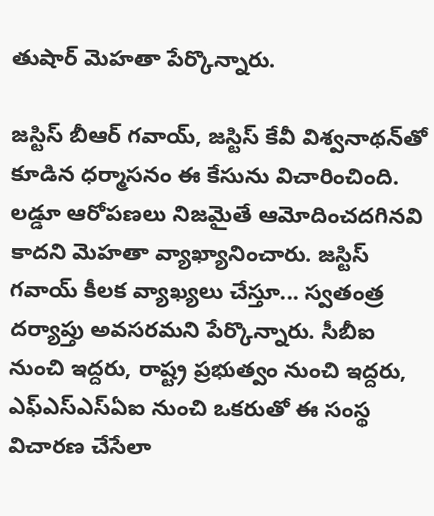తుషార్ మెహతా పేర్కొన్నారు.

జస్టిస్‌ బీఆర్‌ గవాయ్‌, జస్టిస్‌ కేవీ విశ్వనాథన్‌తో కూడిన ధర్మాసనం ఈ కేసును విచారించింది. లడ్డూ ఆరోపణలు నిజమైతే ఆమోదించదగినవి కాదని మెహతా వ్యాఖ్యానించారు. జస్టిస్ గవాయ్ కీలక వ్యాఖ్యలు చేస్తూ... స్వతంత్ర దర్యాప్తు అవసరమని పేర్కొన్నారు. సీబీఐ నుంచి ఇద్దరు, రాష్ట్ర ప్రభుత్వం నుంచి ఇద్దరు, ఎఫ్ఎస్ఎస్ఏఐ నుంచి ఒకరుతో ఈ సంస్థ విచారణ చేసేలా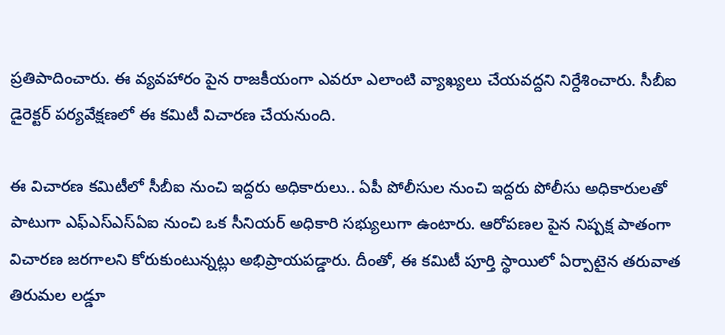ప్రతిపాదించారు. ఈ వ్యవహారం పైన రాజకీయంగా ఎవరూ ఎలాంటి వ్యాఖ్యలు చేయవద్దని నిర్దేశించారు. సీబీఐ డైరెక్టర్ పర్యవేక్షణలో ఈ కమిటీ విచారణ చేయనుంది.

ఈ విచారణ కమిటీలో సీబీఐ నుంచి ఇద్దరు అధికారులు.. ఏపీ పోలీసుల నుంచి ఇద్దరు పోలీసు అధికారులతో పాటుగా ఎఫ్ఎస్ఎస్ఏఐ నుంచి ఒక సీనియర్ అధికారి సభ్యులుగా ఉంటారు. ఆరోపణల పైన నిష్పక్ష పాతంగా విచారణ జరగాలని కోరుకుంటున్నట్లు అభిప్రాయపడ్డారు. దీంతో, ఈ కమిటీ పూర్తి స్థాయిలో ఏర్పాటైన తరువాత తిరుమల లడ్డూ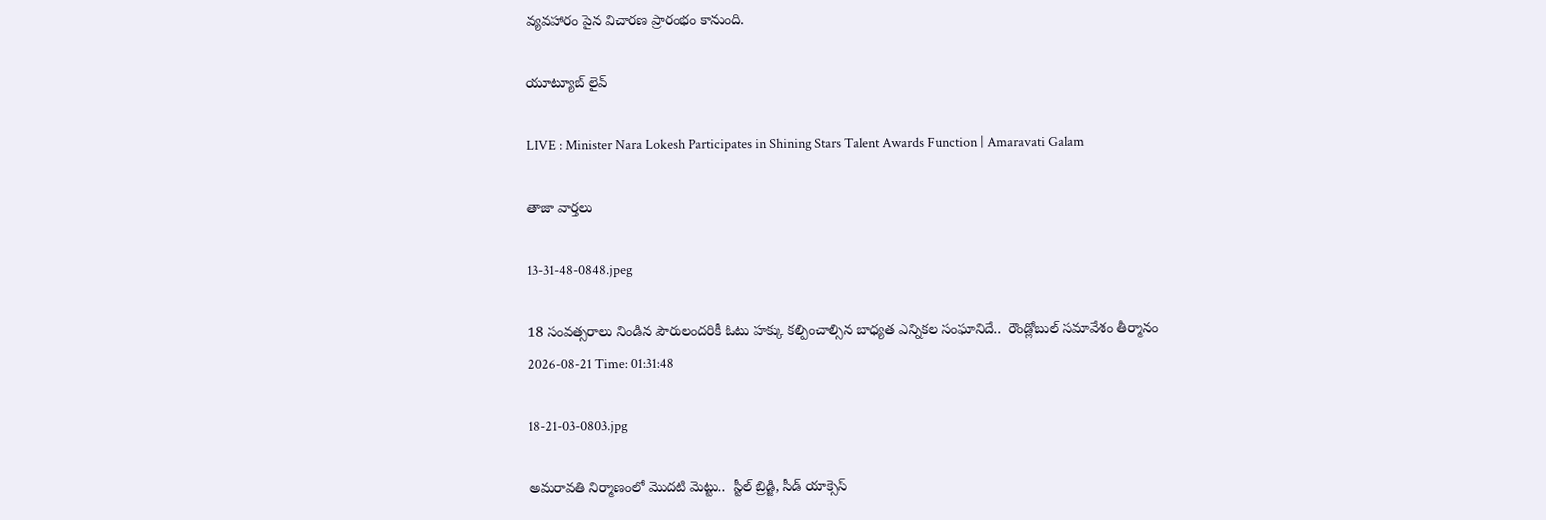వ్యవహారం పైన విచారణ ప్రారంభం కానుంది.

యూట్యూబ్ లైవ్

LIVE : Minister Nara Lokesh Participates in Shining Stars Talent Awards Function | Amaravati Galam

తాజా వార్తలు

13-31-48-0848.jpeg

18 సంవత్సరాలు నిండిన పౌరులందరికీ ఓటు హక్కు కల్పించాల్సిన బాధ్యత ఎన్నికల సంఘానిదే..  రౌండ్లోబుల్ సమావేశం తీర్మానం
2026-08-21 Time: 01:31:48

18-21-03-0803.jpg

అమరావతి నిర్మాణంలో మొదటి మెట్టు..  స్టీల్ బ్రిడ్జి, సీడ్ యాక్సెస్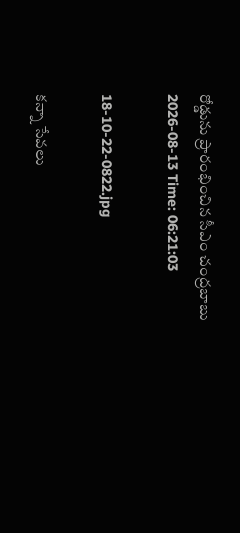రోడ్డును ప్రారంభించిన సీఎం చంద్రబాబు
2026-08-13 Time: 06:21:03

18-10-22-0822.jpg

కన్నా సేవలు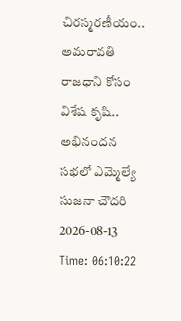చిరస్మరణీయం.. అమరావతి రాజధాని కోసం విశేష కృషి.. అభినందన సభలో ఎమ్మెల్యే సుజనా చౌదరి
2026-08-13 Time: 06:10:22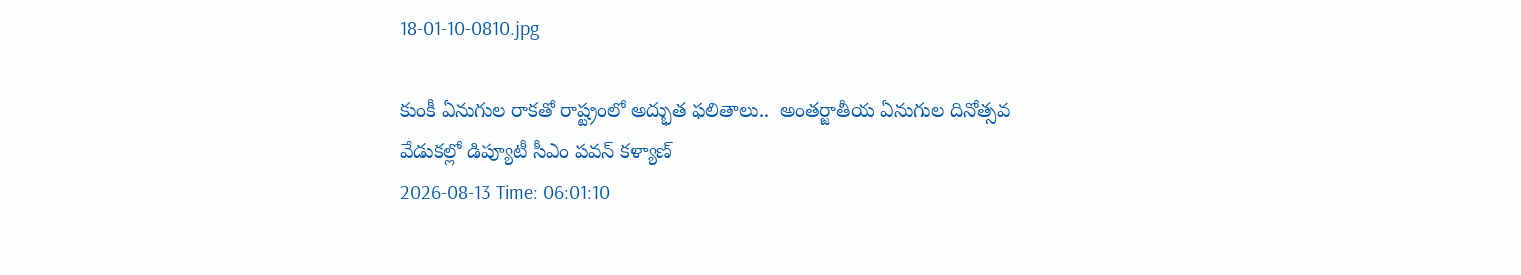18-01-10-0810.jpg

కుంకీ ఏనుగుల రాకతో రాష్ట్రంలో అద్భుత ఫలితాలు..  అంతర్జాతీయ ఏనుగుల దినోత్సవ వేడుకల్లో డిప్యూటీ సీఎం పవన్ కళ్యాణ్
2026-08-13 Time: 06:01:10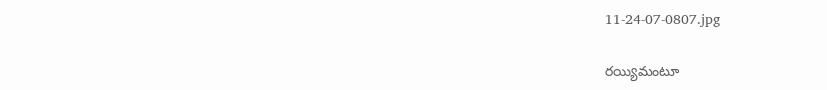11-24-07-0807.jpg

రయ్యిమంటూ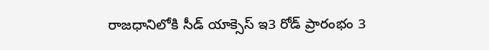రాజధానిలోకి సీడ్‌ యాక్సెస్‌ ఇ3 రోడ్‌ ప్రారంభం 3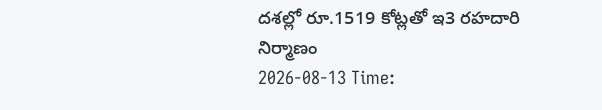దశల్లో రూ.1519 కోట్లతో ఇ3 రహదారి నిర్మాణం
2026-08-13 Time: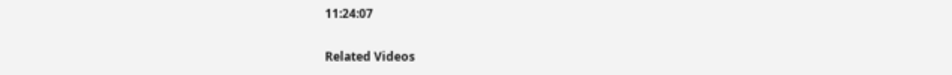11:24:07

Related Videos